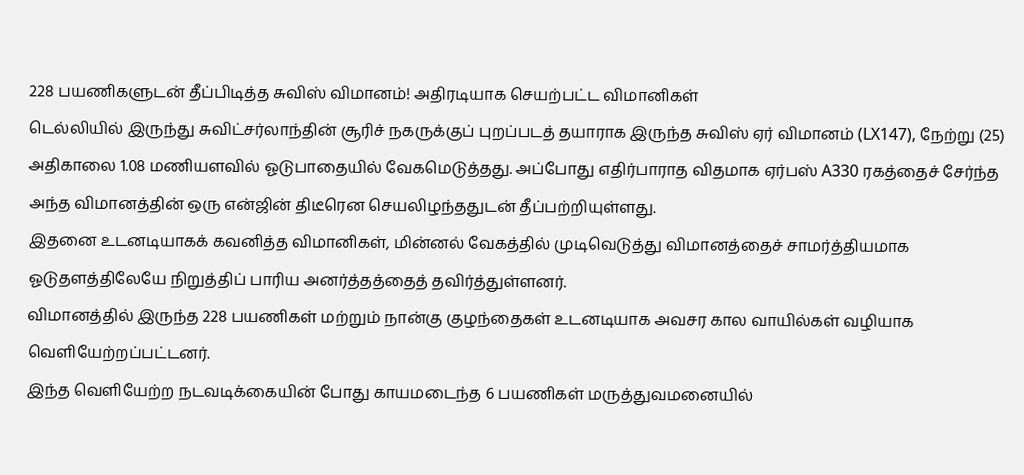228 பயணிகளுடன் தீப்பிடித்த சுவிஸ் விமானம்! அதிரடியாக செயற்பட்ட விமானிகள்
டெல்லியில் இருந்து சுவிட்சர்லாந்தின் சூரிச் நகருக்குப் புறப்படத் தயாராக இருந்த சுவிஸ் ஏர் விமானம் (LX147), நேற்று (25) அதிகாலை 1.08 மணியளவில் ஓடுபாதையில் வேகமெடுத்தது. அப்போது எதிர்பாராத விதமாக ஏர்பஸ் A330 ரகத்தைச் சேர்ந்த அந்த விமானத்தின் ஒரு என்ஜின் திடீரென செயலிழந்ததுடன் தீப்பற்றியுள்ளது.
இதனை உடனடியாகக் கவனித்த விமானிகள், மின்னல் வேகத்தில் முடிவெடுத்து விமானத்தைச் சாமர்த்தியமாக ஓடுதளத்திலேயே நிறுத்திப் பாரிய அனர்த்தத்தைத் தவிர்த்துள்ளனர்.
விமானத்தில் இருந்த 228 பயணிகள் மற்றும் நான்கு குழந்தைகள் உடனடியாக அவசர கால வாயில்கள் வழியாக வெளியேற்றப்பட்டனர்.
இந்த வெளியேற்ற நடவடிக்கையின் போது காயமடைந்த 6 பயணிகள் மருத்துவமனையில்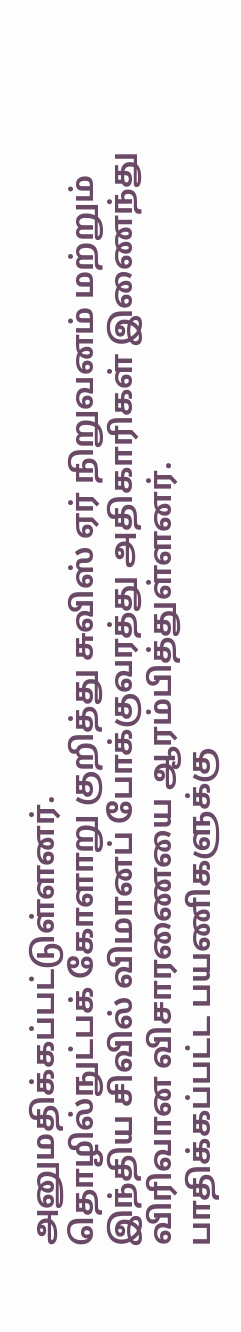அனுமதிக்கப்பட்டுள்ளனர்.
தொழில்நுட்பக் கோளாறு குறித்து சுவிஸ் ஏர் நிறுவனம் மற்றும் இந்திய சிவில் விமானப் போக்குவரத்து அதிகாரிகள் இணைந்து விரிவான விசாரணையை ஆரம்பித்துள்ளனர்.
பாதிக்கப்பட்ட பயணிகளுக்கு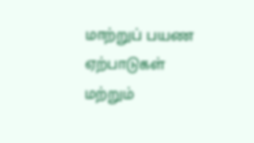மாற்றுப் பயண ஏற்பாடுகள் மற்றும்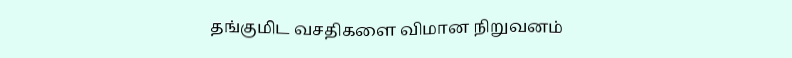தங்குமிட வசதிகளை விமான நிறுவனம்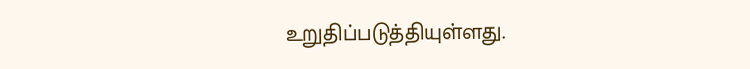உறுதிப்படுத்தியுள்ளது.